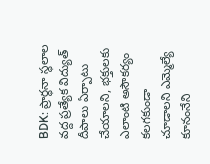BDK: ప్రార్థనా స్థలాల వద్ద ప్రత్యేక విద్యుత్ దీపాలు ఏర్పాటు చేయాలని, భక్తులకు ఎలాంటి అసౌకర్యం కలగకుండా చూడాలని ఎమ్మెల్యే కూనంనేని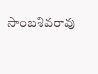సాంబశివరావు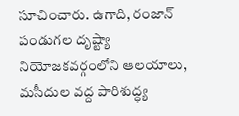సూచించారు. ఉగాది, రంజాన్ పండుగల దృష్ట్యా నియోజకవర్గంలోని ఆలయాలు, మసీదుల వద్ద పారిశుద్ధ్య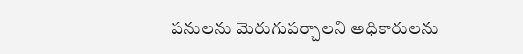పనులను మెరుగుపర్చాలని అధికారులను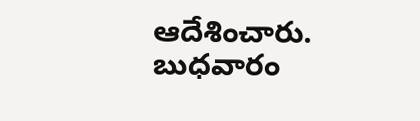ఆదేశించారు. బుధవారం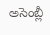అసెంబ్లీ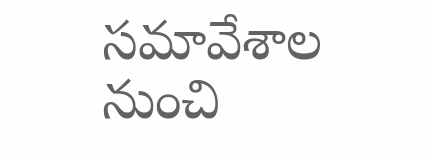సమావేశాల నుంచి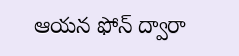ఆయన ఫోన్ ద్వారా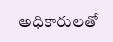అధికారులతో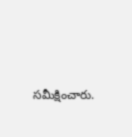సమీక్షించారు.